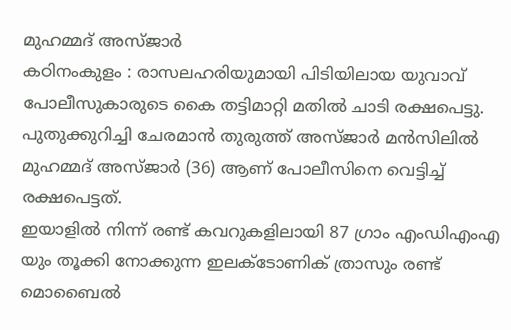മുഹമ്മദ് അസ്ജാർ
കഠിനംകുളം : രാസലഹരിയുമായി പിടിയിലായ യുവാവ് പോലീസുകാരുടെ കൈ തട്ടിമാറ്റി മതിൽ ചാടി രക്ഷപെട്ടു. പുതുക്കുറിച്ചി ചേരമാൻ തുരുത്ത് അസ്ജാർ മൻസിലിൽ മുഹമ്മദ് അസ്ജാർ (36) ആണ് പോലീസിനെ വെട്ടിച്ച് രക്ഷപെട്ടത്.
ഇയാളിൽ നിന്ന് രണ്ട് കവറുകളിലായി 87 ഗ്രാം എംഡിഎംഎ യും തൂക്കി നോക്കുന്ന ഇലക്ടോണിക് ത്രാസും രണ്ട് മൊബൈൽ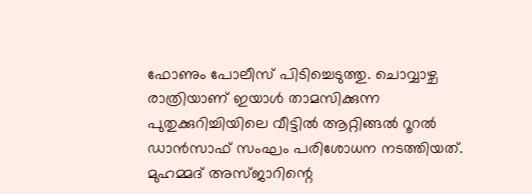ഫോണും പോലീസ് പിടിച്ചെടുത്തു. ചൊവ്വാഴ്ച രാത്രിയാണ് ഇയാൾ താമസിക്കുന്ന പുതുക്കുറിച്ചിയിലെ വീട്ടിൽ ആറ്റിങ്ങൽ റൂറൽ ഡാൻസാഫ് സംഘം പരിശോധന നടത്തിയത്. മുഹമ്മദ് അസ്ജാറിന്റെ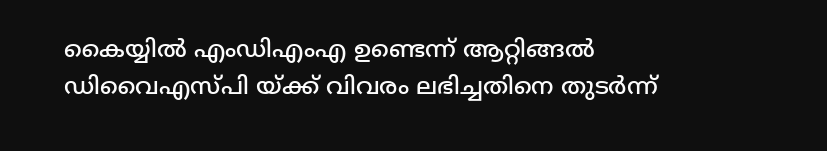കൈയ്യിൽ എംഡിഎംഎ ഉണ്ടെന്ന് ആറ്റിങ്ങൽ ഡിവൈഎസ്പി യ്ക്ക് വിവരം ലഭിച്ചതിനെ തുടർന്ന്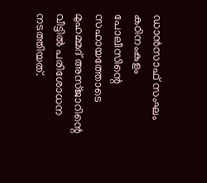ഡാൻസാഫ് സംഘം കഠിനംകുളം പോലീസിന്റെ സഹായത്തോടെ മുഹമ്മദ് അസ്ജാറിന്റെ വീട്ടിൽ പരിശോധന നടത്തിയത്.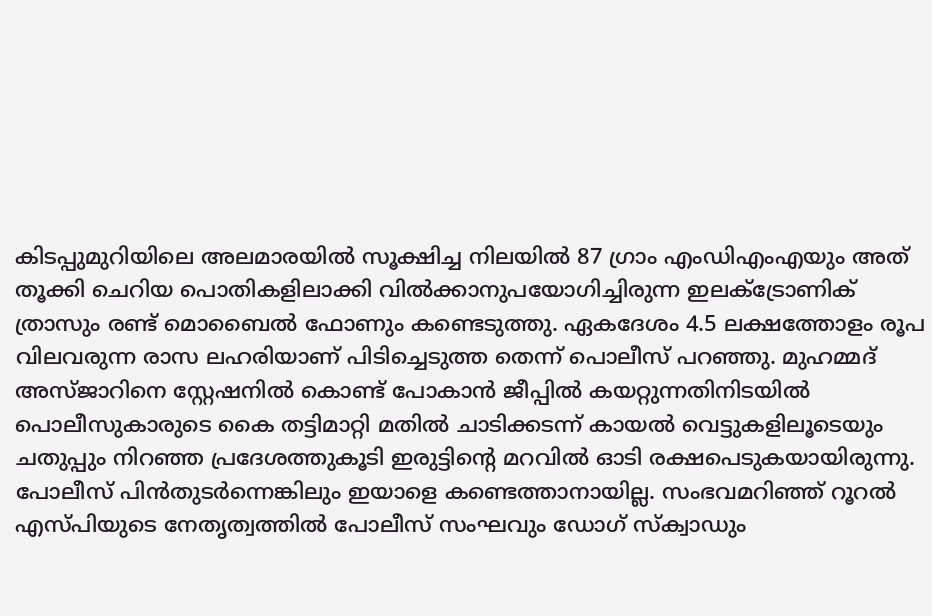കിടപ്പുമുറിയിലെ അലമാരയിൽ സൂക്ഷിച്ച നിലയിൽ 87 ഗ്രാം എംഡിഎംഎയും അത് തൂക്കി ചെറിയ പൊതികളിലാക്കി വിൽക്കാനുപയോഗിച്ചിരുന്ന ഇലക്ട്രോണിക് ത്രാസും രണ്ട് മൊബൈൽ ഫോണും കണ്ടെടുത്തു. ഏകദേശം 4.5 ലക്ഷത്തോളം രൂപ വിലവരുന്ന രാസ ലഹരിയാണ് പിടിച്ചെടുത്ത തെന്ന് പൊലീസ് പറഞ്ഞു. മുഹമ്മദ് അസ്ജാറിനെ സ്റ്റേഷനിൽ കൊണ്ട് പോകാൻ ജീപ്പിൽ കയറ്റുന്നതിനിടയിൽ പൊലീസുകാരുടെ കൈ തട്ടിമാറ്റി മതിൽ ചാടിക്കടന്ന് കായൽ വെട്ടുകളിലൂടെയും ചതുപ്പും നിറഞ്ഞ പ്രദേശത്തുകൂടി ഇരുട്ടിന്റെ മറവിൽ ഓടി രക്ഷപെടുകയായിരുന്നു. പോലീസ് പിൻതുടർന്നെങ്കിലും ഇയാളെ കണ്ടെത്താനായില്ല. സംഭവമറിഞ്ഞ് റൂറൽ എസ്പിയുടെ നേതൃത്വത്തിൽ പോലീസ് സംഘവും ഡോഗ് സ്ക്വാഡും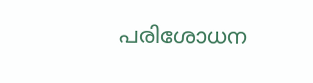പരിശോധന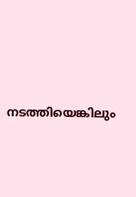നടത്തിയെങ്കിലും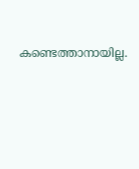കണ്ടെത്താനായില്ല.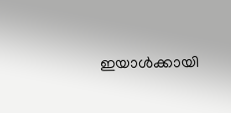ഇയാൾക്കായി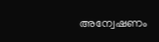അന്വേഷണം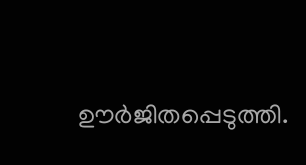ഊർജിതപ്പെടുത്തി.